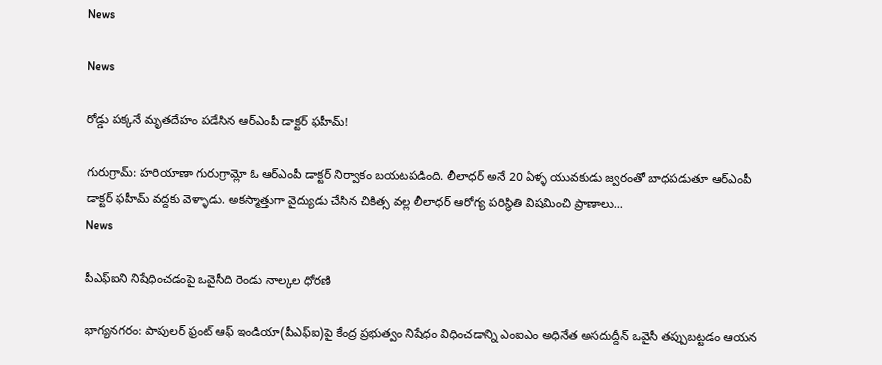News

News

రోడ్డు పక్కనే మృతదేహం పడేసిన ఆర్ఎంపీ డాక్టర్ ఫ‌హీమ్‌!

గురుగ్రామ్: హరియాణా గురుగ్రామ్లో ఓ ఆర్ఎంపీ డాక్టర్ నిర్వాకం బయటపడింది. లీలాధర్ అనే 20 ఏళ్ళ‌ యువకుడు జ్వరంతో బాధపడుతూ ఆర్ఎంపీ డాక్టర్ ఫహీమ్ వద్దకు వెళ్ళాడు. అకస్మాత్తుగా వైద్యుడు చేసిన చికిత్స వల్ల లీలాధర్ ఆరోగ్య పరిస్థితి విషమించి ప్రాణాలు...
News

పీఎఫ్ఐని నిషేధించడంపై ఒవైసీది రెండు నాల్కల ధోరణి

భాగ్య‌న‌గ‌రం: పాపులర్ ఫ్రంట్ ఆఫ్ ఇండియా(పీఎఫ్ఐ)పై కేంద్ర ప్రభుత్వం నిషేధం విధించడాన్ని ఎంఐఎం అధినేత అసదుద్దీన్ ఒవైసీ తప్పుబట్టడం ఆయన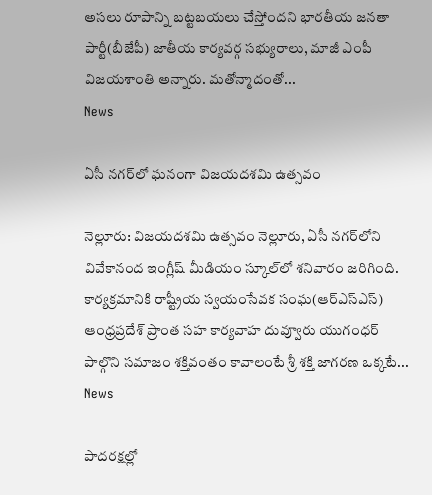అసలు రూపాన్ని బట్టబయలు చేస్తోందని భార‌తీయ జ‌న‌తా పార్టీ(బీజేపీ) జాతీయ కార్యవర్గ సభ్యురాలు, మాజీ ఎంపీ విజ‌య‌శాంతి అన్నారు. మతోన్మాదంతో...
News

ఏసీ నగర్‌లో ఘ‌నంగా విజయదశమి ఉత్సవం

నెల్లూరు: విజయదశమి ఉత్సవం నెల్లూరు, ఏసీ నగర్‌లోని వివేకానంద ఇంగ్లీష్ మీడియం స్కూల్‌లో శ‌నివారం జరిగింది. కార్య‌క్ర‌మానికి రాష్ట్రీయ స్వ‌యంసేవ‌క సంఘ‌(ఆర్ఎస్ఎస్) ఆంధ్రప్రదేశ్ ప్రాంత సహ కార్య‌వాహ‌ దువ్వూరు యుగంధర్ పాల్గొని సమాజం శక్తివంతం కావాలంటే శ్రీ శక్తి జాగరణ ఒక్కటే...
News

పాదరక్షల్లో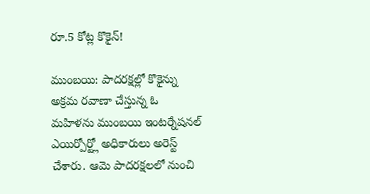రూ.5 కోట్ల కొకైన్!

ముంబయి: పాదరక్షల్లో కొకైన్ను అక్రమ రవాణా చేస్తున్న ఓ మహిళను ముంబయి ఇంటర్నేషనల్ ఎయిర్పోర్ట్లో అధికారులు అరెస్ట్ చేశారు. ఆమె పాదరక్షలలో నుంచి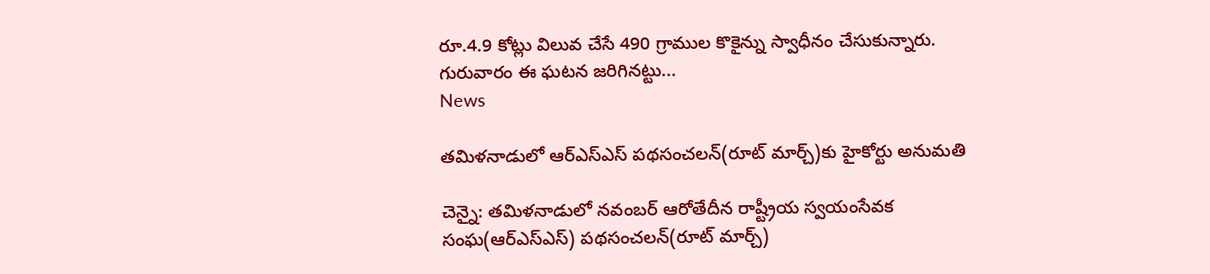రూ.4.9 కోట్లు విలువ చేసే 490 గ్రాముల కొకైన్ను స్వాధీనం చేసుకున్నారు. గురువారం ఈ ఘటన జరిగినట్టు...
News

తమిళనాడులో ఆర్ఎస్ఎస్ ప‌థ‌సంచ‌ల‌న్‌(రూట్ మార్చ్)కు హైకోర్టు అనుమతి

చెన్నై: తమిళనాడులో నవంబర్ ఆరోతేదీన రాష్ట్రీయ స్వ‌యంసేవ‌క సంఘ‌(ఆర్‌ఎస్ఎస్‌) ప‌థ‌సంచ‌ల‌న్‌(రూట్ మార్చ్)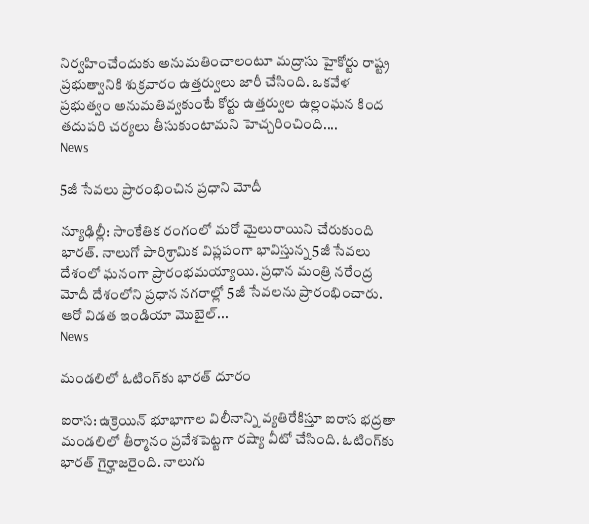నిర్వహించేందుకు అనుమతించాలంటూ మద్రాసు హైకోర్టు రాష్ట్ర ప్రభుత్వానికి శుక్రవారం ఉత్తర్వులు జారీ చేసింది. ఒకవేళ ప్రభుత్వం అనుమతివ్వకుంటే కోర్టు ఉత్తర్వుల ఉల్లంఘన కింద తదుపరి చర్యలు తీసుకుంటామని హెచ్చరించింది....
News

5జీ సేవలు ప్రారంభించిన ప్రధాని మోదీ

న్యూఢిల్లీ: సాంకేతిక రంగంలో మరో మైలురాయిని చేరుకుంది భారత్. నాలుగో పారిశ్రామిక విప్లపంగా భావిస్తున్న 5జీ సేవలు దేశంలో ఘనంగా ప్రారంభమయ్యాయి. ప్రధాన మంత్రి నరేంద్ర మోదీ దేశంలోని ప్రధాన నగరాల్లో 5జీ సేవలను ప్రారంభించారు. ఆరో విడత ఇండియా మెుబైల్‌...
News

మండలిలో ఓటింగ్‌కు భారత్‌ దూరం

ఐరాస: ఉక్రెయిన్‌ భూభాగాల విలీనాన్ని వ్యతిరేకిస్తూ ఐరాస భద్రతా మండలిలో తీర్మానం ప్రవేశపెట్టగా రష్యా వీటో చేసింది. ఓటింగ్‌కు భారత్‌ గైర్హాజరైంది. నాలుగు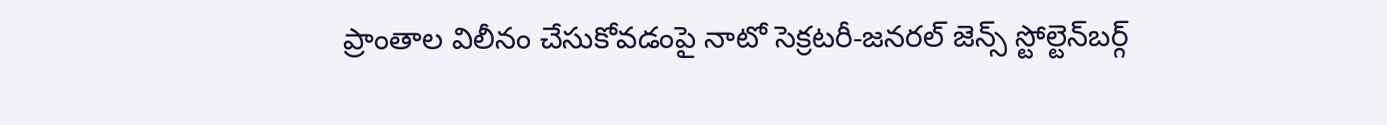ప్రాంతాల విలీనం చేసుకోవడంపై నాటో సెక్రటరీ-జనరల్‌ జెన్స్‌ స్టోల్టెన్‌బర్గ్‌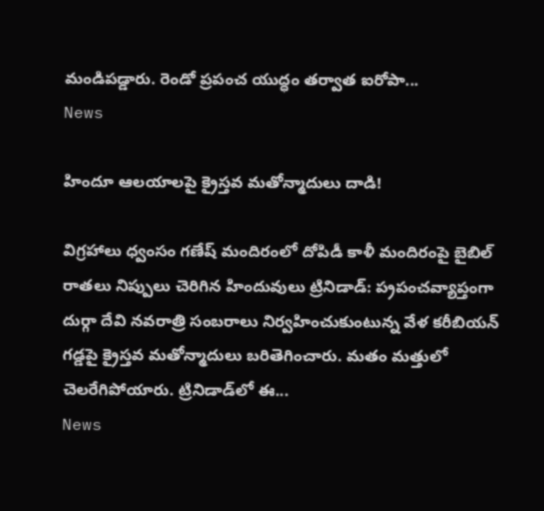మండిపడ్డారు. రెండో ప్రపంచ యుద్ధం తర్వాత ఐరోపా...
News

హిందూ ఆల‌యాల‌పై క్రైస్త‌వ మతోన్మాదులు దాడి!

విగ్ర‌హాలు ధ్వంసం గణేష్ మందిరంలో దోపిడీ కాళీ మందిరంపై బైబిల్ రాత‌లు నిప్పులు చెరిగిన హిందువులు ట్రినిడాడ్‌: ప‌్ర‌పంచవ్యాప్తంగా దుర్గా దేవి న‌వ‌రాత్రి సంబ‌రాలు నిర్వ‌హించుకుంటున్న వేళ క‌రీబియ‌న్ గ‌డ్డ‌పై క్రైస్త‌వ మతోన్మాదులు బ‌రితెగించారు. మ‌తం మ‌త్తులో చెల‌రేగిపోయారు. ట్రినిడాడ్‌లో ఈ...
News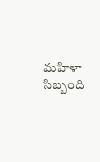మహిళా సిబ్బంది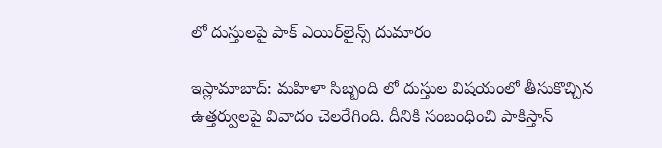లో దుస్తులపై పాక్ ఎయిర్‌లైన్స్‌ దుమారం

ఇస్లామాబాద్‌: మహిళా సిబ్బంది లో దుస్తుల విష‌యంలో తీసుకొచ్చిన ఉత్త‌ర్వుల‌పై వివాదం చెల‌రేగింది. దీనికి సంబంధించి పాకిస్తాన్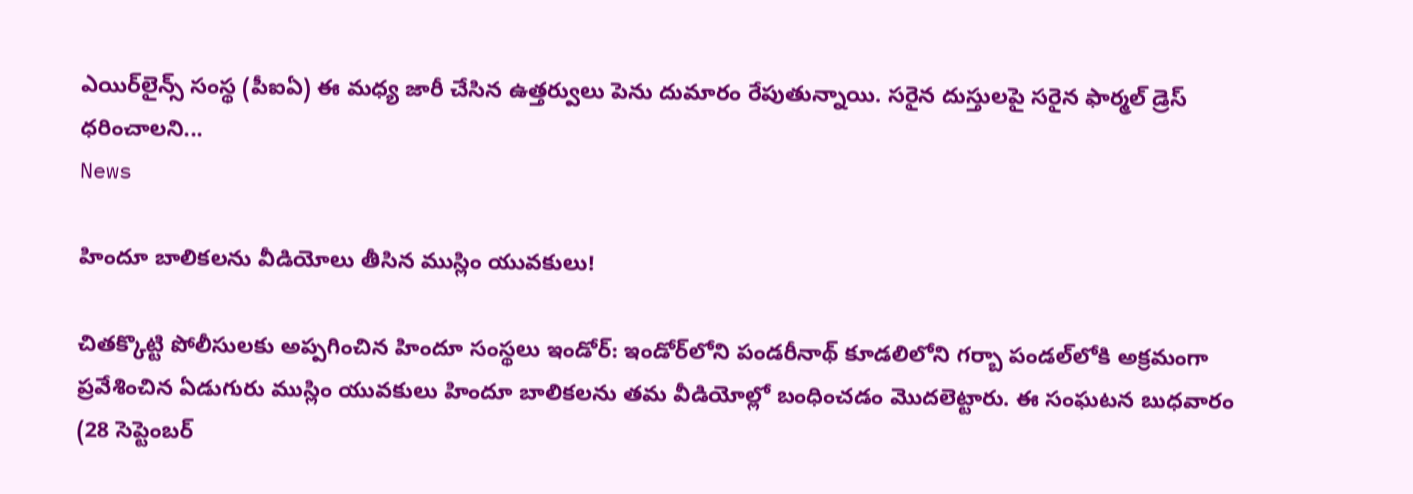ఎయిర్‌లైన్స్‌ సంస్థ (పీఐఏ) ఈ మ‌ధ్య జారీ చేసిన ఉత్తర్వులు పెను దుమారం రేపుతున్నాయి. సరైన దుస్తులపై సరైన ఫార్మల్‌ డ్రెస్‌ ధరించాలని...
News

హిందూ బాలికలను వీడియోలు తీసిన ముస్లిం యువ‌కులు!

చిత‌క్కొట్టి పోలీసుల‌కు అప్ప‌గించిన హిందూ సంస్థ‌లు ఇండోర్: ఇండోర్‌లోని పండరీనాథ్ కూడలిలోని గర్బా పండల్‌లోకి అక్ర‌మంగా ప్ర‌వేశించిన ఏడుగురు ముస్లిం యువ‌కులు హిందూ బాలిక‌లను త‌మ వీడియోల్లో బంధించ‌డం మొద‌లెట్టారు. ఈ సంఘ‌ట‌న బుధవారం (28 సెప్టెంబర్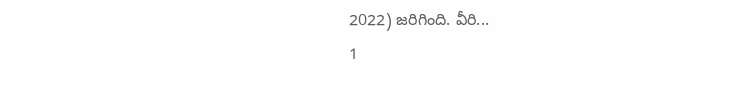2022) జ‌రిగింది. వీరి...
1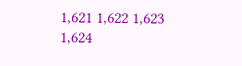1,621 1,622 1,623 1,624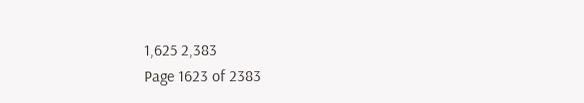1,625 2,383
Page 1623 of 2383